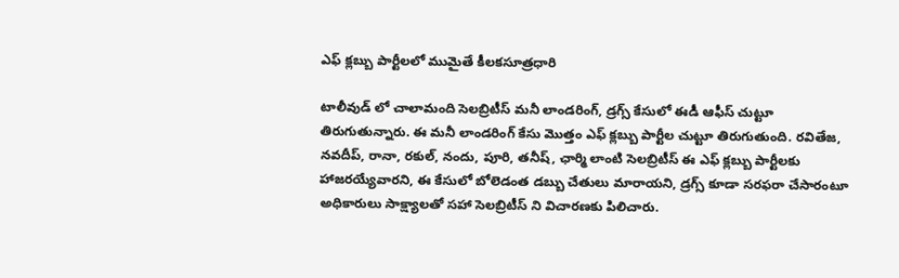ఎఫ్ క్లబ్బు పార్టీలలో ముమైతే కీలకసూత్రధారి

టాలీవుడ్ లో చాలామంది సెలబ్రిటీస్ మనీ లాండరింగ్, డ్రగ్స్ కేసులో ఈడీ ఆఫీస్ చుట్టూ తిరుగుతున్నారు. ఈ మనీ లాండరింగ్ కేసు మొత్తం ఎఫ్ క్లబ్బు పార్టీల చుట్టూ తిరుగుతుంది. రవితేజ, నవదీప్, రానా, రకుల్, నందు, పూరి, తనీష్, ఛార్మి లాంటి సెలబ్రిటీస్ ఈ ఎఫ్ క్లబ్బు పార్టీలకు హాజరయ్యేవారని, ఈ కేసులో బోలెడంత డబ్బు చేతులు మారాయని, డ్రగ్స్ కూడా సరఫరా చేసారంటూ అధికారులు సాక్ష్యాలతో సహా సెలబ్రిటీస్ ని విచారణకు పిలిచారు.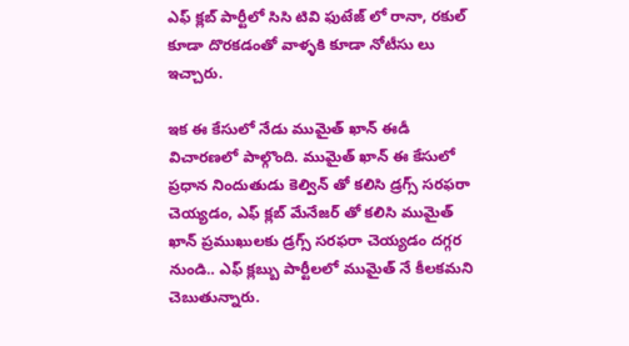ఎఫ్ క్లబ్ పార్టీలో సిసి టివి ఫుటేజ్ లో రానా, రకుల్ కూడా దొరకడంతో వాళ్ళకి కూడా నోటీసు లు ఇచ్చారు.

ఇక ఈ కేసులో నేడు ముమైత్ ఖాన్ ఈడీ విచారణలో పాల్గొంది. ముమైత్ ఖాన్ ఈ కేసులో ప్రధాన నిందుతుడు కెల్విన్ తో కలిసి డ్రగ్స్ సరఫరా చెయ్యడం, ఎఫ్ క్లబ్ మేనేజర్ తో కలిసి ముమైత్ ఖాన్ ప్రముఖులకు డ్రగ్స్ సరఫరా చెయ్యడం దగ్గర నుండి.. ఎఫ్ క్లబ్బు పార్టీలలో ముమైత్ నే కీలకమని చెబుతున్నారు.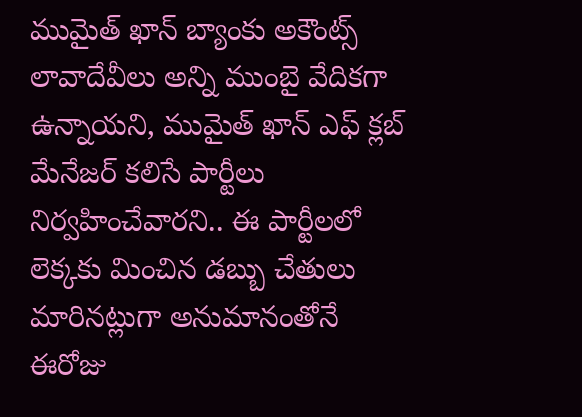ముమైత్ ఖాన్ బ్యాంకు అకౌంట్స్ లావాదేవీలు అన్ని ముంబై వేదికగా ఉన్నాయని, ముమైత్ ఖాన్ ఎఫ్ క్లబ్ మేనేజర్ కలిసే పార్టీలు నిర్వహించేవారని.. ఈ పార్టీలలో లెక్కకు మించిన డబ్బు చేతులు మారినట్లుగా అనుమానంతోనే ఈరోజు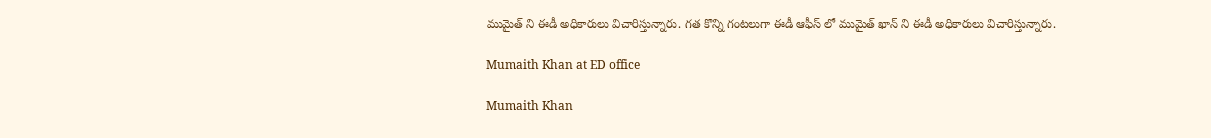ముమైత్ ని ఈడీ అధికారులు విచారిస్తున్నారు. గత కొన్ని గంటలుగా ఈడీ ఆఫీస్ లో ముమైత్ ఖాన్ ని ఈడీ అధికారులు విచారిస్తున్నారు.

Mumaith Khan at ED office

Mumaith Khan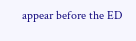appear before the ED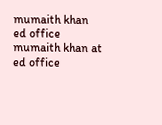mumaith khan
ed office
mumaith khan at ed office